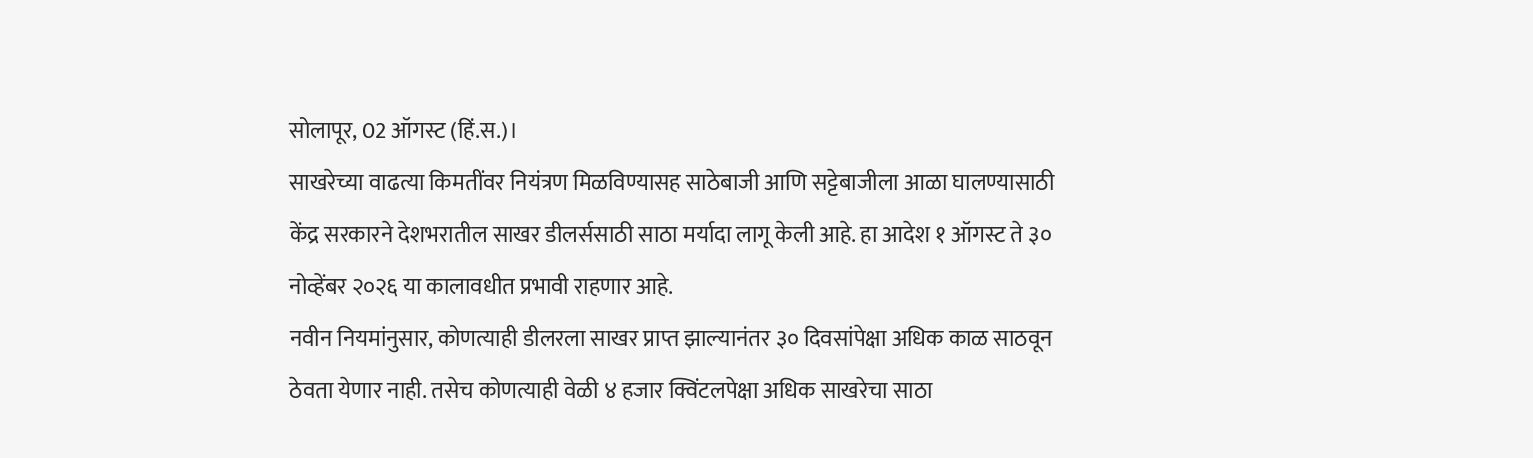सोलापूर, 02 ऑगस्ट (हिं.स.)।
साखरेच्या वाढत्या किमतींवर नियंत्रण मिळविण्यासह साठेबाजी आणि सट्टेबाजीला आळा घालण्यासाठी केंद्र सरकारने देशभरातील साखर डीलर्ससाठी साठा मर्यादा लागू केली आहे. हा आदेश १ ऑगस्ट ते ३० नोव्हेंबर २०२६ या कालावधीत प्रभावी राहणार आहे.
नवीन नियमांनुसार, कोणत्याही डीलरला साखर प्राप्त झाल्यानंतर ३० दिवसांपेक्षा अधिक काळ साठवून ठेवता येणार नाही. तसेच कोणत्याही वेळी ४ हजार क्विंटलपेक्षा अधिक साखरेचा साठा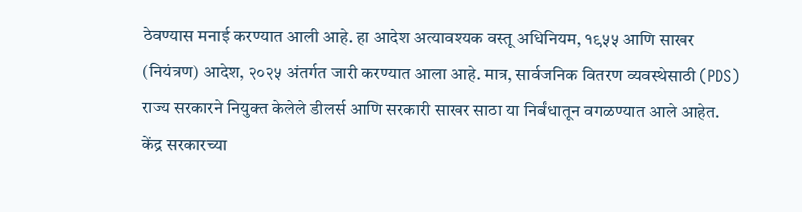ठेवण्यास मनाई करण्यात आली आहे. हा आदेश अत्यावश्यक वस्तू अधिनियम, १९५५ आणि साखर (नियंत्रण) आदेश, २०२५ अंतर्गत जारी करण्यात आला आहे. मात्र, सार्वजनिक वितरण व्यवस्थेसाठी (PDS) राज्य सरकारने नियुक्त केलेले डीलर्स आणि सरकारी साखर साठा या निर्बंधातून वगळण्यात आले आहेत.
केंद्र सरकारच्या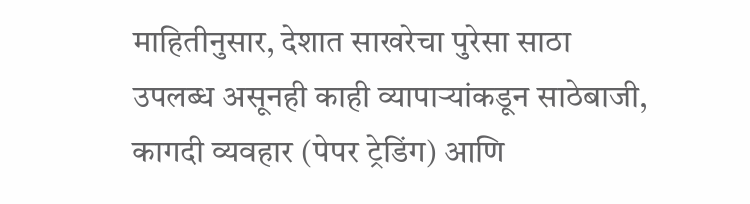माहितीनुसार, देशात साखरेचा पुरेसा साठा उपलब्ध असूनही काही व्यापाऱ्यांकडून साठेबाजी, कागदी व्यवहार (पेपर ट्रेडिंग) आणि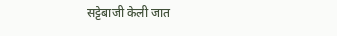सट्टेबाजी केली जात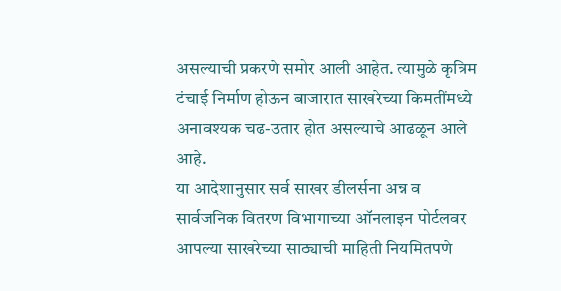असल्याची प्रकरणे समोर आली आहेत. त्यामुळे कृत्रिम टंचाई निर्माण होऊन बाजारात साखरेच्या किमतींमध्ये अनावश्यक चढ-उतार होत असल्याचे आढळून आले आहे.
या आदेशानुसार सर्व साखर डीलर्सना अन्न व सार्वजनिक वितरण विभागाच्या ऑनलाइन पोर्टलवर आपल्या साखरेच्या साठ्याची माहिती नियमितपणे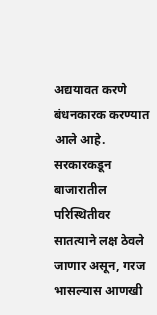अद्ययावत करणे बंधनकारक करण्यात आले आहे. सरकारकडून बाजारातील परिस्थितीवर सातत्याने लक्ष ठेवले जाणार असून, गरज भासल्यास आणखी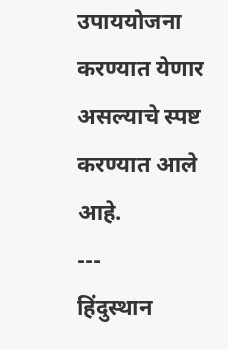उपाययोजना करण्यात येणार असल्याचे स्पष्ट करण्यात आले आहे.
---
हिंदुस्थान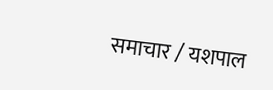समाचार / यशपाल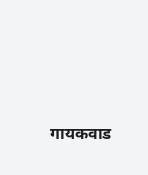गायकवाड